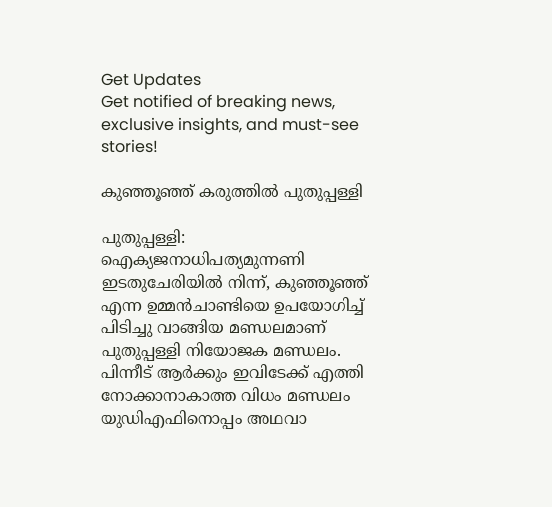Get Updates
Get notified of breaking news, exclusive insights, and must-see stories!

കുഞ്ഞൂഞ്ഞ് കരുത്തില്‍ പുതുപ്പള്ളി

പുതുപ്പള്ളി: ഐക്യജനാധിപത്യമുന്നണി ഇടതുചേരിയില്‍ നിന്ന്, കുഞ്ഞൂഞ്ഞ് എന്ന ഉമ്മന്‍ചാണ്ടിയെ ഉപയോഗിച്ച് പിടിച്ചു വാങ്ങിയ മണ്ഡലമാണ് പുതുപ്പള്ളി നിയോജക മണ്ഡലം. പിന്നീട് ആര്‍ക്കും ഇവിടേക്ക് എത്തി നോക്കാനാകാത്ത വിധം മണ്ഡലം യുഡിഎഫിനൊപ്പം അഥവാ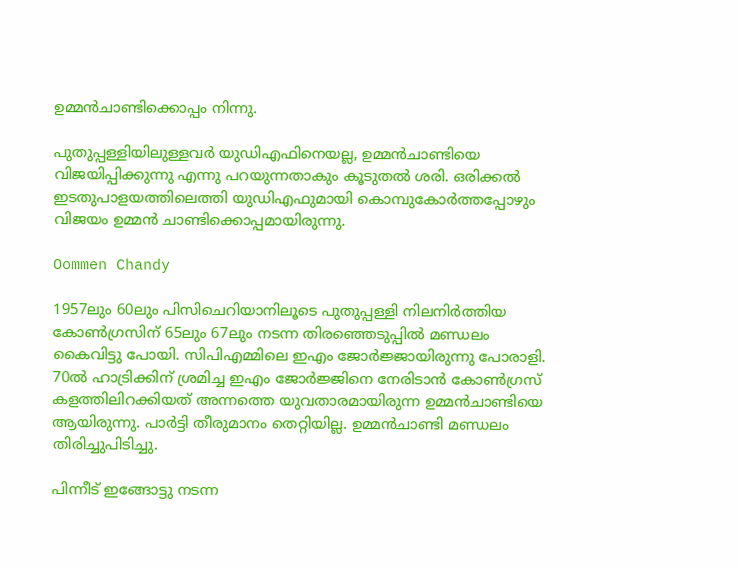ഉമ്മന്‍ചാണ്ടിക്കൊപ്പം നിന്നു.

പുതുപ്പള്ളിയിലുള്ളവര്‍ യുഡിഎഫിനെയല്ല, ഉമ്മന്‍ചാണ്ടിയെ വിജയിപ്പിക്കുന്നു എന്നു പറയുന്നതാകും കൂടുതല്‍ ശരി. ഒരിക്കല്‍ ഇടതുപാളയത്തിലെത്തി യുഡിഎഫുമായി കൊമ്പുകോര്‍ത്തപ്പോഴും വിജയം ഉമ്മന്‍ ചാണ്ടിക്കൊപ്പമായിരുന്നു.

Oommen Chandy

1957ലും 60ലും പിസിചെറിയാനിലൂടെ പുതുപ്പള്ളി നിലനിര്‍ത്തിയ കോണ്‍ഗ്രസിന് 65ലും 67ലും നടന്ന തിരഞ്ഞെടുപ്പില്‍ മണ്ഡലം കൈവിട്ടു പോയി. സിപിഎമ്മിലെ ഇഎം ജോര്‍ജ്ജായിരുന്നു പോരാളി. 70ല്‍ ഹാട്രിക്കിന് ശ്രമിച്ച ഇഎം ജോര്‍ജ്ജിനെ നേരിടാന്‍ കോണ്‍ഗ്രസ് കളത്തിലിറക്കിയത് അന്നത്തെ യുവതാരമായിരുന്ന ഉമ്മന്‍ചാണ്ടിയെ ആയിരുന്നു. പാര്‍ട്ടി തീരുമാനം തെറ്റിയില്ല. ഉമ്മന്‍ചാണ്ടി മണ്ഡലം തിരിച്ചുപിടിച്ചു.

പിന്നീട് ഇങ്ങോട്ടു നടന്ന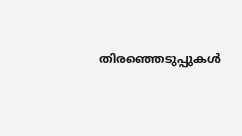തിരഞ്ഞെടുപ്പുകള്‍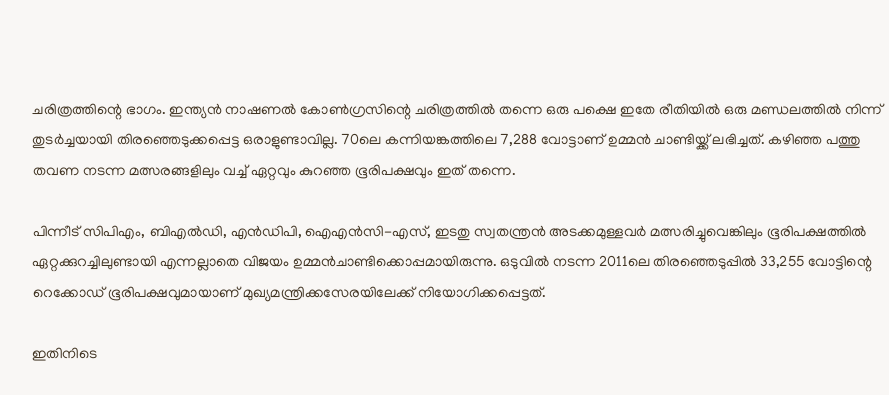ചരിത്രത്തിന്റെ ഭാഗം. ഇന്ത്യന്‍ നാഷണല്‍ കോണ്‍ഗ്രസിന്റെ ചരിത്രത്തില്‍ തന്നെ ഒരു പക്ഷെ ഇതേ രീതിയില്‍ ഒരു മണ്ഡലത്തില്‍ നിന്ന് തുടര്‍ച്ചയായി തിരഞ്ഞെടുക്കപ്പെട്ട ഒരാളുണ്ടാവില്ല. 70ലെ കന്നിയങ്കത്തിലെ 7,288 വോട്ടാണ് ഉമ്മന്‍ ചാണ്ടിയ്ക്ക് ലഭിച്ചത്. കഴിഞ്ഞ പത്തു തവണ നടന്ന മത്സരങ്ങളിലും വച്ച് ഏറ്റവും കുറഞ്ഞ ഭൂരിപക്ഷവും ഇത് തന്നെ.

പിന്നീട് സിപിഎം, ബിഎല്‍ഡി, എന്‍ഡിപി, ഐഎന്‍സി-എസ്, ഇടതു സ്വതന്ത്രന്‍ അടക്കമുള്ളവര്‍ മത്സരിച്ചുവെങ്കിലും ഭൂരിപക്ഷത്തില്‍ ഏറ്റക്കുറച്ചിലുണ്ടായി എന്നല്ലാതെ വിജയം ഉമ്മന്‍ചാണ്ടിക്കൊപ്പമായിരുന്നു. ഒടുവില്‍ നടന്ന 2011ലെ തിരഞ്ഞെടുപ്പില്‍ 33,255 വോട്ടിന്റെ റെക്കോഡ് ഭൂരിപക്ഷവുമായാണ് മുഖ്യമന്ത്രിക്കസേരയിലേക്ക് നിയോഗിക്കപ്പെട്ടത്.

ഇതിനിടെ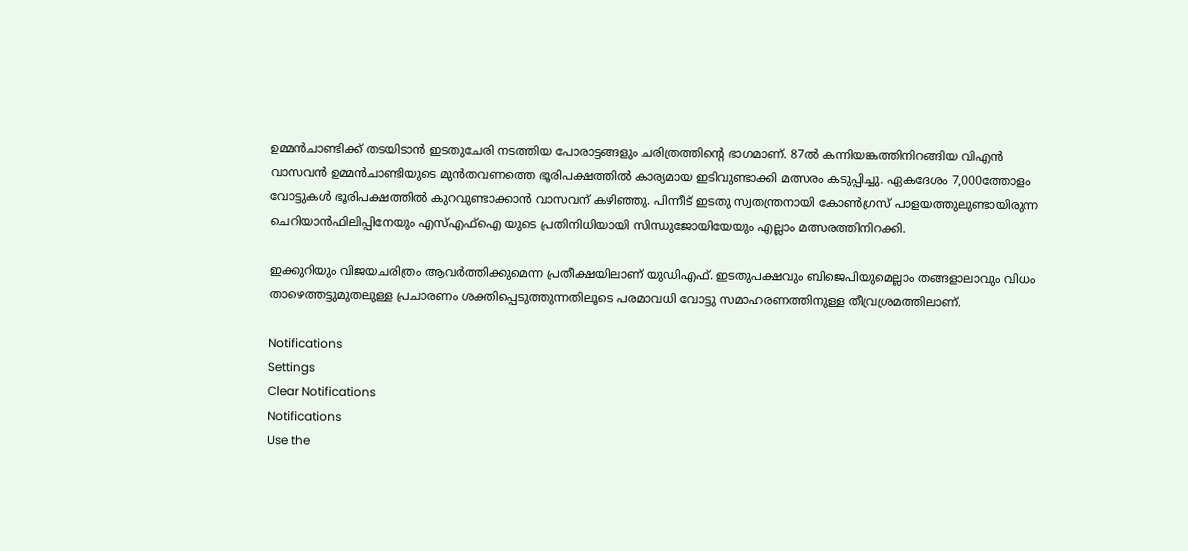ഉമ്മന്‍ചാണ്ടിക്ക് തടയിടാന്‍ ഇടതുചേരി നടത്തിയ പോരാട്ടങ്ങളും ചരിത്രത്തിന്റെ ഭാഗമാണ്. 87ല്‍ കന്നിയങ്കത്തിനിറങ്ങിയ വിഎന്‍ വാസവന്‍ ഉമ്മന്‍ചാണ്ടിയുടെ മുന്‍തവണത്തെ ഭൂരിപക്ഷത്തില്‍ കാര്യമായ ഇടിവുണ്ടാക്കി മത്സരം കടുപ്പിച്ചു. ഏകദേശം 7,000ത്തോളം വോട്ടുകള്‍ ഭൂരിപക്ഷത്തില്‍ കുറവുണ്ടാക്കാന്‍ വാസവന് കഴിഞ്ഞു. പിന്നീട് ഇടതു സ്വതന്ത്രനായി കോണ്‍ഗ്രസ് പാളയത്തുലുണ്ടായിരുന്ന ചെറിയാന്‍ഫിലിപ്പിനേയും എസ്എഫ്ഐ യുടെ പ്രതിനിധിയായി സിന്ധുജോയിയേയും എല്ലാം മത്സരത്തിനിറക്കി.

ഇക്കുറിയും വിജയചരിത്രം ആവര്‍ത്തിക്കുമെന്ന പ്രതീക്ഷയിലാണ് യുഡിഎഫ്. ഇടതുപക്ഷവും ബിജെപിയുമെല്ലാം തങ്ങളാലാവും വിധം താഴെത്തട്ടുമുതലുള്ള പ്രചാരണം ശക്തിപ്പെടുത്തുന്നതിലൂടെ പരമാവധി വോട്ടു സമാഹരണത്തിനുള്ള തീവ്രശ്രമത്തിലാണ്.

Notifications
Settings
Clear Notifications
Notifications
Use the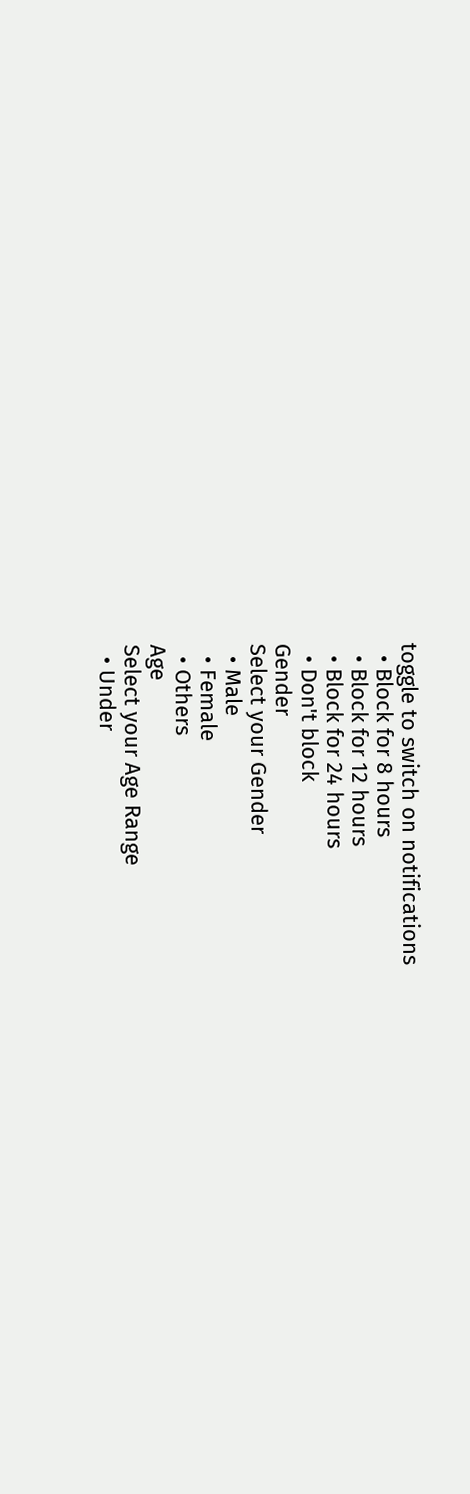toggle to switch on notifications
  • Block for 8 hours
  • Block for 12 hours
  • Block for 24 hours
  • Don't block
Gender
Select your Gender
  • Male
  • Female
  • Others
Age
Select your Age Range
  • Under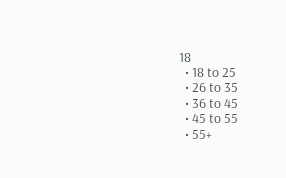18
  • 18 to 25
  • 26 to 35
  • 36 to 45
  • 45 to 55
  • 55+